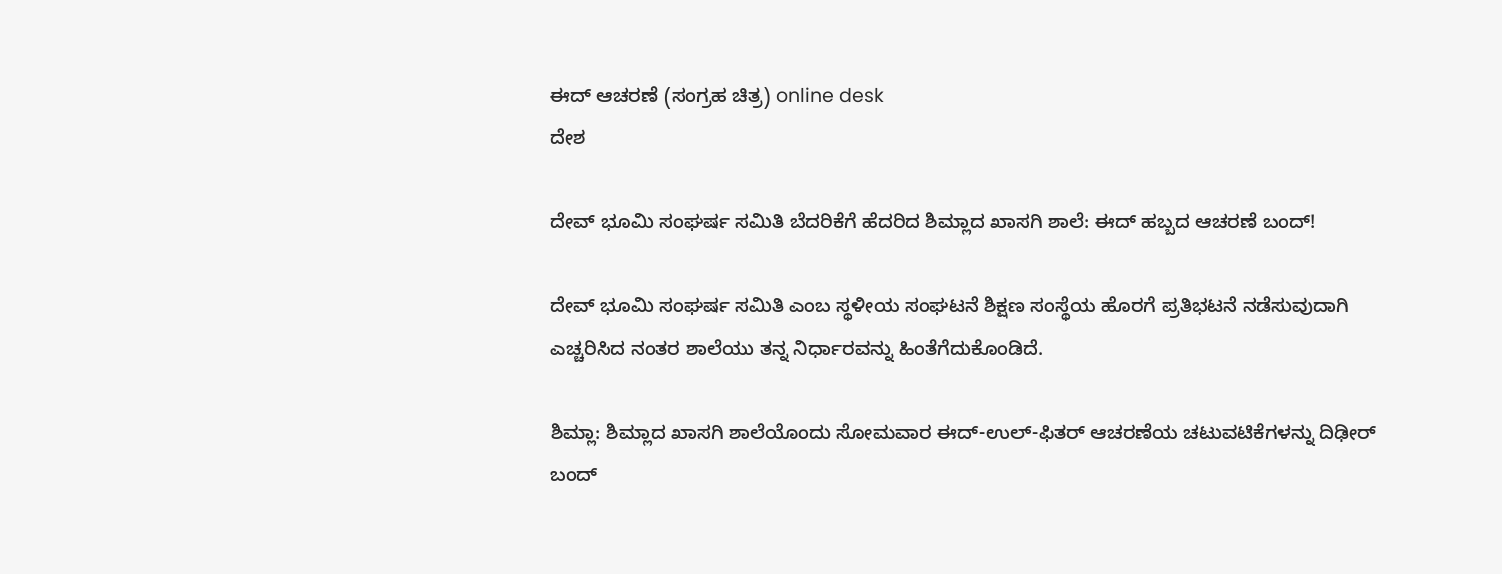ಈದ್ ಆಚರಣೆ (ಸಂಗ್ರಹ ಚಿತ್ರ) online desk
ದೇಶ

ದೇವ್ ಭೂಮಿ ಸಂಘರ್ಷ ಸಮಿತಿ ಬೆದರಿಕೆಗೆ ಹೆದರಿದ ಶಿಮ್ಲಾದ ಖಾಸಗಿ ಶಾಲೆ: ಈದ್ ಹಬ್ಬದ ಆಚರಣೆ ಬಂದ್!

ದೇವ್ ಭೂಮಿ ಸಂಘರ್ಷ ಸಮಿತಿ ಎಂಬ ಸ್ಥಳೀಯ ಸಂಘಟನೆ ಶಿಕ್ಷಣ ಸಂಸ್ಥೆಯ ಹೊರಗೆ ಪ್ರತಿಭಟನೆ ನಡೆಸುವುದಾಗಿ ಎಚ್ಚರಿಸಿದ ನಂತರ ಶಾಲೆಯು ತನ್ನ ನಿರ್ಧಾರವನ್ನು ಹಿಂತೆಗೆದುಕೊಂಡಿದೆ.

ಶಿಮ್ಲಾ: ಶಿಮ್ಲಾದ ಖಾಸಗಿ ಶಾಲೆಯೊಂದು ಸೋಮವಾರ ಈದ್-ಉಲ್-ಫಿತರ್ ಆಚರಣೆಯ ಚಟುವಟಿಕೆಗಳನ್ನು ದಿಢೀರ್ ಬಂದ್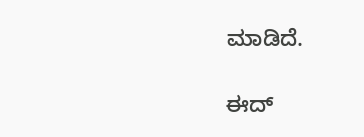ಮಾಡಿದೆ.

ಈದ್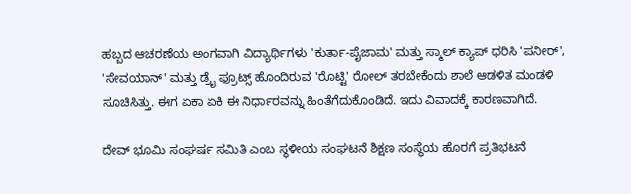ಹಬ್ಬದ ಆಚರಣೆಯ ಅಂಗವಾಗಿ ವಿದ್ಯಾರ್ಥಿಗಳು 'ಕುರ್ತಾ-ಪೈಜಾಮ' ಮತ್ತು ಸ್ಮಾಲ್ ಕ್ಯಾಪ್ ಧರಿಸಿ 'ಪನೀರ್', 'ಸೇವಯಾನ್' ಮತ್ತು ಡ್ರೈ ಫ್ರೂಟ್ಸ್ ಹೊಂದಿರುವ 'ರೊಟ್ಟಿ' ರೋಲ್ ತರಬೇಕೆಂದು ಶಾಲೆ ಆಡಳಿತ ಮಂಡಳಿ ಸೂಚಿಸಿತ್ತು. ಈಗ ಏಕಾ ಏಕಿ ಈ ನಿರ್ಧಾರವನ್ನು ಹಿಂತೆಗೆದುಕೊಂಡಿದೆ. ಇದು ವಿವಾದಕ್ಕೆ ಕಾರಣವಾಗಿದೆ.

ದೇವ್ ಭೂಮಿ ಸಂಘರ್ಷ ಸಮಿತಿ ಎಂಬ ಸ್ಥಳೀಯ ಸಂಘಟನೆ ಶಿಕ್ಷಣ ಸಂಸ್ಥೆಯ ಹೊರಗೆ ಪ್ರತಿಭಟನೆ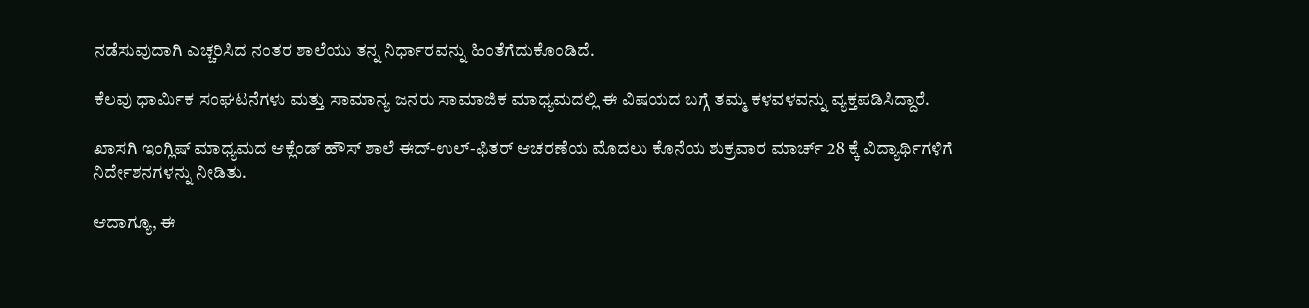ನಡೆಸುವುದಾಗಿ ಎಚ್ಚರಿಸಿದ ನಂತರ ಶಾಲೆಯು ತನ್ನ ನಿರ್ಧಾರವನ್ನು ಹಿಂತೆಗೆದುಕೊಂಡಿದೆ.

ಕೆಲವು ಧಾರ್ಮಿಕ ಸಂಘಟನೆಗಳು ಮತ್ತು ಸಾಮಾನ್ಯ ಜನರು ಸಾಮಾಜಿಕ ಮಾಧ್ಯಮದಲ್ಲಿ ಈ ವಿಷಯದ ಬಗ್ಗೆ ತಮ್ಮ ಕಳವಳವನ್ನು ವ್ಯಕ್ತಪಡಿಸಿದ್ದಾರೆ.

ಖಾಸಗಿ ಇಂಗ್ಲಿಷ್ ಮಾಧ್ಯಮದ ಆಕ್ಲೆಂಡ್ ಹೌಸ್ ಶಾಲೆ ಈದ್-ಉಲ್-ಫಿತರ್ ಆಚರಣೆಯ ಮೊದಲು ಕೊನೆಯ ಶುಕ್ರವಾರ ಮಾರ್ಚ್ 28 ಕ್ಕೆ ವಿದ್ಯಾರ್ಥಿಗಳಿಗೆ ನಿರ್ದೇಶನಗಳನ್ನು ನೀಡಿತು.

ಆದಾಗ್ಯೂ, ಈ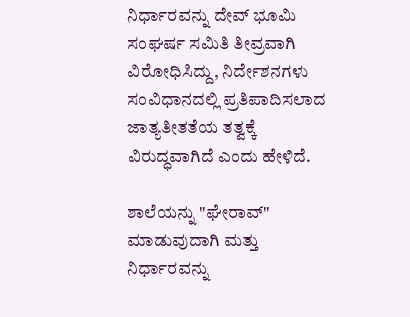ನಿರ್ಧಾರವನ್ನು ದೇವ್ ಭೂಮಿ ಸಂಘರ್ಷ ಸಮಿತಿ ತೀವ್ರವಾಗಿ ವಿರೋಧಿಸಿದ್ದು, ನಿರ್ದೇಶನಗಳು ಸಂವಿಧಾನದಲ್ಲಿ ಪ್ರತಿಪಾದಿಸಲಾದ ಜಾತ್ಯತೀತತೆಯ ತತ್ವಕ್ಕೆ ವಿರುದ್ಧವಾಗಿದೆ ಎಂದು ಹೇಳಿದೆ.

ಶಾಲೆಯನ್ನು "ಘೇರಾವ್" ಮಾಡುವುದಾಗಿ ಮತ್ತು ನಿರ್ಧಾರವನ್ನು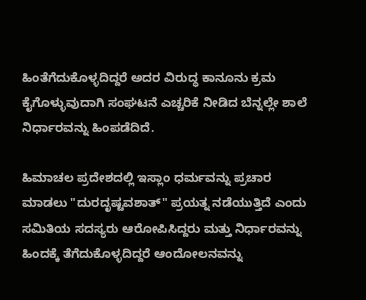ಹಿಂತೆಗೆದುಕೊಳ್ಳದಿದ್ದರೆ ಅದರ ವಿರುದ್ಧ ಕಾನೂನು ಕ್ರಮ ಕೈಗೊಳ್ಳುವುದಾಗಿ ಸಂಘಟನೆ ಎಚ್ಚರಿಕೆ ನೀಡಿದ ಬೆನ್ನಲ್ಲೇ ಶಾಲೆ ನಿರ್ಧಾರವನ್ನು ಹಿಂಪಡೆದಿದೆ.

ಹಿಮಾಚಲ ಪ್ರದೇಶದಲ್ಲಿ ಇಸ್ಲಾಂ ಧರ್ಮವನ್ನು ಪ್ರಚಾರ ಮಾಡಲು "ದುರದೃಷ್ಟವಶಾತ್" ಪ್ರಯತ್ನ ನಡೆಯುತ್ತಿದೆ ಎಂದು ಸಮಿತಿಯ ಸದಸ್ಯರು ಆರೋಪಿಸಿದ್ದರು ಮತ್ತು ನಿರ್ಧಾರವನ್ನು ಹಿಂದಕ್ಕೆ ತೆಗೆದುಕೊಳ್ಳದಿದ್ದರೆ ಆಂದೋಲನವನ್ನು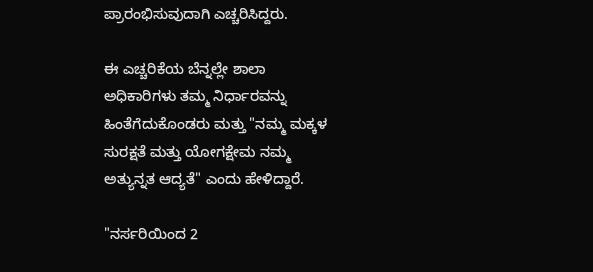ಪ್ರಾರಂಭಿಸುವುದಾಗಿ ಎಚ್ಚರಿಸಿದ್ದರು.

ಈ ಎಚ್ಚರಿಕೆಯ ಬೆನ್ನಲ್ಲೇ ಶಾಲಾ ಅಧಿಕಾರಿಗಳು ತಮ್ಮ ನಿರ್ಧಾರವನ್ನು ಹಿಂತೆಗೆದುಕೊಂಡರು ಮತ್ತು "ನಮ್ಮ ಮಕ್ಕಳ ಸುರಕ್ಷತೆ ಮತ್ತು ಯೋಗಕ್ಷೇಮ ನಮ್ಮ ಅತ್ಯುನ್ನತ ಆದ್ಯತೆ" ಎಂದು ಹೇಳಿದ್ದಾರೆ.

"ನರ್ಸರಿಯಿಂದ 2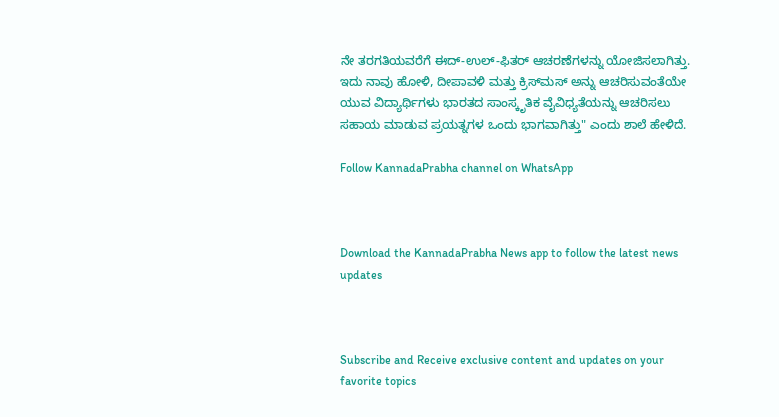ನೇ ತರಗತಿಯವರೆಗೆ ಈದ್-ಉಲ್-ಫಿತರ್ ಆಚರಣೆಗಳನ್ನು ಯೋಜಿಸಲಾಗಿತ್ತು. ಇದು ನಾವು ಹೋಳಿ, ದೀಪಾವಳಿ ಮತ್ತು ಕ್ರಿಸ್‌ಮಸ್ ಅನ್ನು ಆಚರಿಸುವಂತೆಯೇ ಯುವ ವಿದ್ಯಾರ್ಥಿಗಳು ಭಾರತದ ಸಾಂಸ್ಕೃತಿಕ ವೈವಿಧ್ಯತೆಯನ್ನು ಆಚರಿಸಲು ಸಹಾಯ ಮಾಡುವ ಪ್ರಯತ್ನಗಳ ಒಂದು ಭಾಗವಾಗಿತ್ತು" ಎಂದು ಶಾಲೆ ಹೇಳಿದೆ.

Follow KannadaPrabha channel on WhatsApp



Download the KannadaPrabha News app to follow the latest news updates



Subscribe and Receive exclusive content and updates on your favorite topics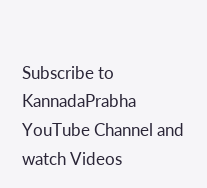Subscribe to KannadaPrabha YouTube Channel and watch Videos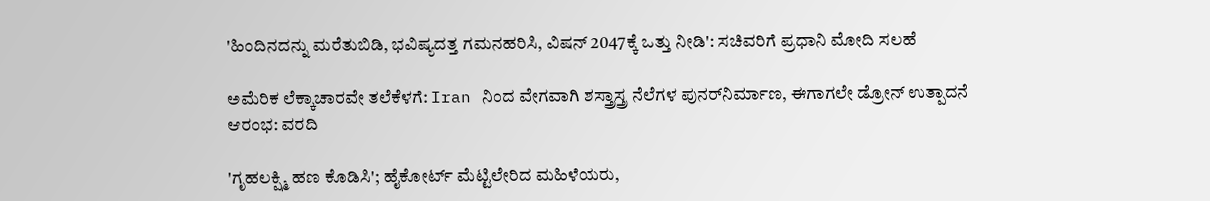'ಹಿಂದಿನದನ್ನು ಮರೆತುಬಿಡಿ, ಭವಿಷ್ಯದತ್ತ ಗಮನಹರಿಸಿ, ವಿಷನ್ 2047ಕ್ಕೆ ಒತ್ತು ನೀಡಿ': ಸಚಿವರಿಗೆ ಪ್ರಧಾನಿ ಮೋದಿ ಸಲಹೆ

ಅಮೆರಿಕ ಲೆಕ್ಕಾಚಾರವೇ ತಲೆಕೆಳಗೆ: Iran ನಿಂದ ವೇಗವಾಗಿ ಶಸ್ತ್ರಾಸ್ತ್ರ ನೆಲೆಗಳ ಪುನರ್‌ನಿರ್ಮಾಣ, ಈಗಾಗಲೇ ಡ್ರೋನ್ ಉತ್ಪಾದನೆ ಆರಂಭ: ವರದಿ

'ಗೃಹಲಕ್ಷ್ಮಿ ಹಣ ಕೊಡಿಸಿ'; ಹೈಕೋರ್ಟ್ ಮೆಟ್ಟಿಲೇರಿದ ಮಹಿಳೆಯರು,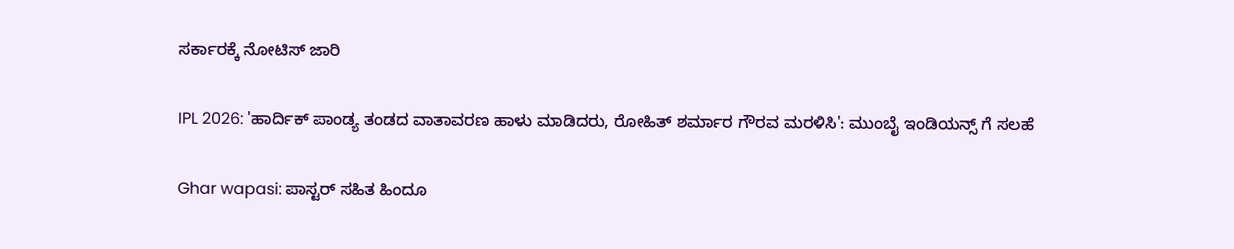ಸರ್ಕಾರಕ್ಕೆ ನೋಟಿಸ್ ಜಾರಿ

IPL 2026: 'ಹಾರ್ದಿಕ್ ಪಾಂಡ್ಯ ತಂಡದ ವಾತಾವರಣ ಹಾಳು ಮಾಡಿದರು, ರೋಹಿತ್ ಶರ್ಮಾರ ಗೌರವ ಮರಳಿಸಿ': ಮುಂಬೈ ಇಂಡಿಯನ್ಸ್ ಗೆ ಸಲಹೆ

Ghar wapasi: ಪಾಸ್ಟರ್ ಸಹಿತ ಹಿಂದೂ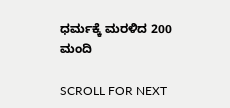ಧರ್ಮಕ್ಕೆ ಮರಳಿದ 200 ಮಂದಿ

SCROLL FOR NEXT